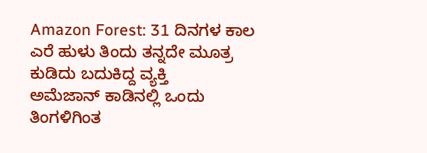Amazon Forest: 31 ದಿನಗಳ ಕಾಲ ಎರೆ ಹುಳು ತಿಂದು ತನ್ನದೇ ಮೂತ್ರ ಕುಡಿದು ಬದುಕಿದ್ದ ವ್ಯಕ್ತಿ
ಅಮೆಜಾನ್ ಕಾಡಿನಲ್ಲಿ ಒಂದು ತಿಂಗಳಿಗಿಂತ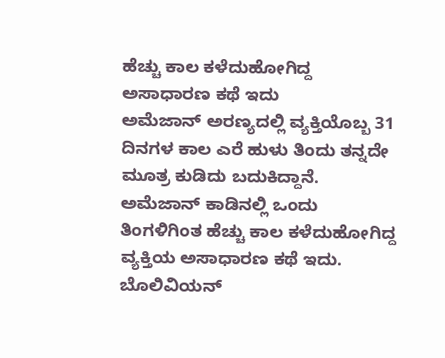ಹೆಚ್ಚು ಕಾಲ ಕಳೆದುಹೋಗಿದ್ದ ಅಸಾಧಾರಣ ಕಥೆ ಇದು
ಅಮೆಜಾನ್ ಅರಣ್ಯದಲ್ಲಿ ವ್ಯಕ್ತಿಯೊಬ್ಬ 31 ದಿನಗಳ ಕಾಲ ಎರೆ ಹುಳು ತಿಂದು ತನ್ನದೇ ಮೂತ್ರ ಕುಡಿದು ಬದುಕಿದ್ದಾನೆ. ಅಮೆಜಾನ್ ಕಾಡಿನಲ್ಲಿ ಒಂದು ತಿಂಗಳಿಗಿಂತ ಹೆಚ್ಚು ಕಾಲ ಕಳೆದುಹೋಗಿದ್ದ ವ್ಯಕ್ತಿಯ ಅಸಾಧಾರಣ ಕಥೆ ಇದು. ಬೊಲಿವಿಯನ್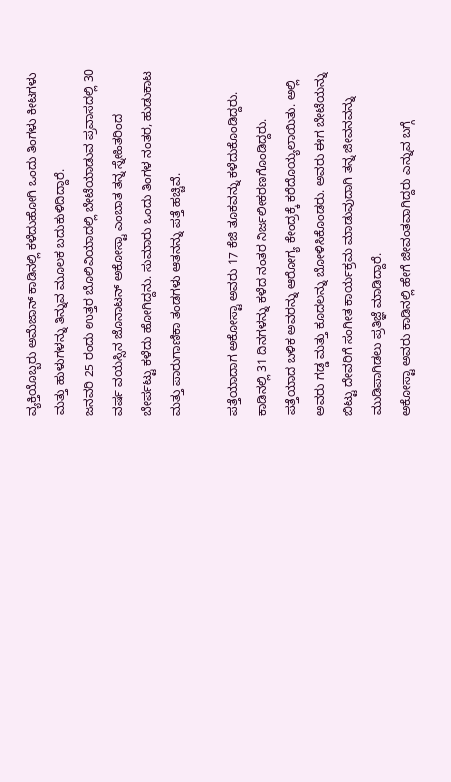ವ್ಯಕ್ತಿಯೊಬ್ಬರು ಅಮೆಜಾನ್ ಕಾಡಿನಲ್ಲಿ ಕಳೆದುಹೋಗಿ ಒಂದು ತಿಂಗಳು ಕೀಟಗಳು ಮತ್ತು ಹುಳುಗಳನ್ನು ತಿನ್ನುವ ಮೂಲಕ ಬದುಕುಳಿದಿದ್ದಾರೆ.
ಜನವರಿ 25 ರಂದು ಉತ್ತರ ಬೊಲಿವಿಯಾದಲ್ಲಿ ಬೇಟೆಯಾಡುವ ಪ್ರವಾಸದಲ್ಲಿ 30 ವರ್ಷ ವಯಸ್ಸಿನ ಜೊನಾಟನ್ ಅಕೋಸ್ಟಾ ಎಂಬಾತ ತನ್ನ ಸ್ನೇಹಿತರಿಂದ ಬೇರ್ಪಟ್ಟು ಕಳೆದು ಹೋಗಿದ್ದನು. ಸುಮಾರು ಒಂದು ತಿಂಗಳ ನಂತರ, ಹುಡುಕಾಟ ಮತ್ತು ಪಾರುಗಾಣಿಕಾ ತಂಡಗಳು ಆತನನ್ನು ಪತ್ತೆ ಹಚ್ಚಿವೆ.

ಪತ್ತೆಯಾದಾಗ ಅಕೋಸ್ಟಾ ಅವರು 17 ಕೆಜಿ ತೂಕವನ್ನು ಕಳೆದುಕೊಂಡಿದ್ದರು. ಕಾಡಿನಲ್ಲಿ 31 ದಿನಗಳನ್ನು ಕಳೆದ ನಂತರ ನಿರ್ಜಲೀಕರಣಗೊಂಡಿದ್ದರು. ಪತ್ತೆಯಾದ ಬಳಿಕ ಅವರನ್ನು ಆರೋಗ್ಯ ಕೇಂದ್ರಕ್ಕೆ ಕರೆದೊಯ್ಯಲಾಯಿತು. ಅಲ್ಲಿ ಅವರು ಗಡ್ಡ ಮತ್ತು ಕೂದಲನ್ನು ಬೋಳಿಸಿಕೊಂಡರು. ಅವರು ಈಗ ಬೇಟೆಯನ್ನು ಬಿಟ್ಟು ದೇವರಿಗೆ ಸಂಗೀತ ಕಾರ್ಯಕ್ರಮ ಮಾಡುವುದಾಗಿ ತನ್ನ ಜೀವನವನ್ನು ಮುಡಿಪಾಗಿಡಲು ಪ್ರತಿಜ್ಞೆ ಮಾಡಿದ್ದಾರೆ.
ಅಕೋಸ್ಟಾ ಅವರು ಕಾಡಿನಲ್ಲಿ ಹೇಗೆ ಜೀವಂತವಾಗಿದ್ದರು ಎನ್ನುವ ಬಗ್ಗೆ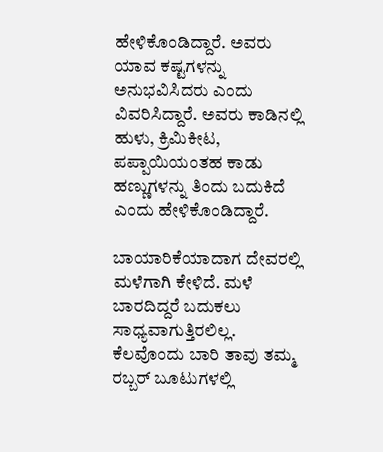ಹೇಳಿಕೊಂಡಿದ್ದಾರೆ. ಅವರು ಯಾವ ಕಷ್ಟಗಳನ್ನು ಅನುಭವಿಸಿದರು ಎಂದು ವಿವರಿಸಿದ್ದಾರೆ. ಅವರು ಕಾಡಿನಲ್ಲಿ ಹುಳು, ಕ್ರಿಮಿಕೀಟ, ಪಪ್ಪಾಯಿಯಂತಹ ಕಾಡು ಹಣ್ಣುಗಳನ್ನು ತಿಂದು ಬದುಕಿದೆ ಎಂದು ಹೇಳಿಕೊಂಡಿದ್ದಾರೆ.

ಬಾಯಾರಿಕೆಯಾದಾಗ ದೇವರಲ್ಲಿ ಮಳೆಗಾಗಿ ಕೇಳಿದೆ. ಮಳೆ ಬಾರದಿದ್ದರೆ ಬದುಕಲು ಸಾಧ್ಯವಾಗುತ್ತಿರಲಿಲ್ಲ. ಕೆಲವೊಂದು ಬಾರಿ ತಾವು ತಮ್ಮ ರಬ್ಬರ್ ಬೂಟುಗಳಲ್ಲಿ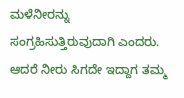ಮಳೆನೀರನ್ನು ಸಂಗ್ರಹಿಸುತ್ತಿರುವುದಾಗಿ ಎಂದರು. ಆದರೆ ನೀರು ಸಿಗದೇ ಇದ್ದಾಗ ತಮ್ಮ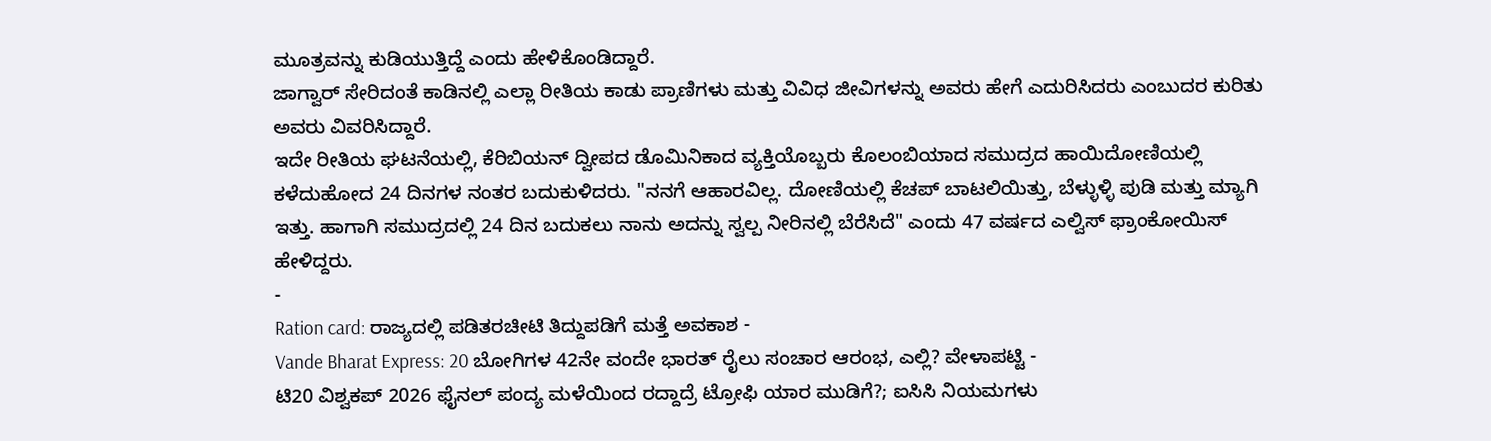ಮೂತ್ರವನ್ನು ಕುಡಿಯುತ್ತಿದ್ದೆ ಎಂದು ಹೇಳಿಕೊಂಡಿದ್ದಾರೆ.
ಜಾಗ್ವಾರ್ ಸೇರಿದಂತೆ ಕಾಡಿನಲ್ಲಿ ಎಲ್ಲಾ ರೀತಿಯ ಕಾಡು ಪ್ರಾಣಿಗಳು ಮತ್ತು ವಿವಿಧ ಜೀವಿಗಳನ್ನು ಅವರು ಹೇಗೆ ಎದುರಿಸಿದರು ಎಂಬುದರ ಕುರಿತು ಅವರು ವಿವರಿಸಿದ್ದಾರೆ.
ಇದೇ ರೀತಿಯ ಘಟನೆಯಲ್ಲಿ, ಕೆರಿಬಿಯನ್ ದ್ವೀಪದ ಡೊಮಿನಿಕಾದ ವ್ಯಕ್ತಿಯೊಬ್ಬರು ಕೊಲಂಬಿಯಾದ ಸಮುದ್ರದ ಹಾಯಿದೋಣಿಯಲ್ಲಿ ಕಳೆದುಹೋದ 24 ದಿನಗಳ ನಂತರ ಬದುಕುಳಿದರು. "ನನಗೆ ಆಹಾರವಿಲ್ಲ. ದೋಣಿಯಲ್ಲಿ ಕೆಚಪ್ ಬಾಟಲಿಯಿತ್ತು, ಬೆಳ್ಳುಳ್ಳಿ ಪುಡಿ ಮತ್ತು ಮ್ಯಾಗಿ ಇತ್ತು. ಹಾಗಾಗಿ ಸಮುದ್ರದಲ್ಲಿ 24 ದಿನ ಬದುಕಲು ನಾನು ಅದನ್ನು ಸ್ವಲ್ಪ ನೀರಿನಲ್ಲಿ ಬೆರೆಸಿದೆ" ಎಂದು 47 ವರ್ಷದ ಎಲ್ವಿಸ್ ಫ್ರಾಂಕೋಯಿಸ್ ಹೇಳಿದ್ದರು.
-
Ration card: ರಾಜ್ಯದಲ್ಲಿ ಪಡಿತರಚೀಟಿ ತಿದ್ದುಪಡಿಗೆ ಮತ್ತೆ ಅವಕಾಶ -
Vande Bharat Express: 20 ಬೋಗಿಗಳ 42ನೇ ವಂದೇ ಭಾರತ್ ರೈಲು ಸಂಚಾರ ಆರಂಭ, ಎಲ್ಲಿ? ವೇಳಾಪಟ್ಟಿ -
ಟಿ20 ವಿಶ್ವಕಪ್ 2026 ಫೈನಲ್ ಪಂದ್ಯ ಮಳೆಯಿಂದ ರದ್ದಾದ್ರೆ ಟ್ರೋಫಿ ಯಾರ ಮುಡಿಗೆ?; ಐಸಿಸಿ ನಿಯಮಗಳು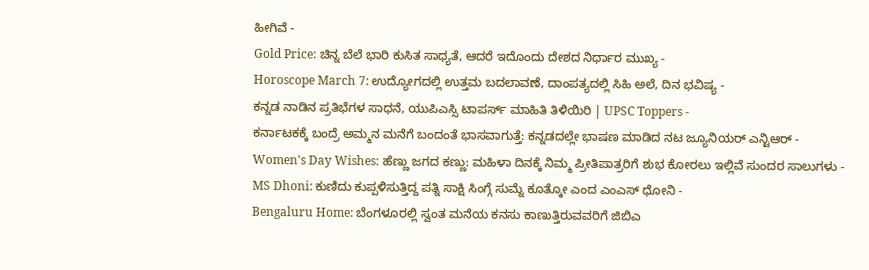ಹೀಗಿವೆ -
Gold Price: ಚಿನ್ನ ಬೆಲೆ ಭಾರಿ ಕುಸಿತ ಸಾಧ್ಯತೆ, ಆದರೆ ಇದೊಂದು ದೇಶದ ನಿರ್ಧಾರ ಮುಖ್ಯ -
Horoscope March 7: ಉದ್ಯೋಗದಲ್ಲಿ ಉತ್ತಮ ಬದಲಾವಣೆ, ದಾಂಪತ್ಯದಲ್ಲಿ ಸಿಹಿ ಅಲೆ, ದಿನ ಭವಿಷ್ಯ -
ಕನ್ನಡ ನಾಡಿನ ಪ್ರತಿಭೆಗಳ ಸಾಧನೆ, ಯುಪಿಎಸ್ಸಿ ಟಾಪರ್ಸ್ ಮಾಹಿತಿ ತಿಳಿಯಿರಿ | UPSC Toppers -
ಕರ್ನಾಟಕಕ್ಕೆ ಬಂದ್ರೆ ಅಮ್ಮನ ಮನೆಗೆ ಬಂದಂತೆ ಭಾಸವಾಗುತ್ತೆ: ಕನ್ನಡದಲ್ಲೇ ಭಾಷಣ ಮಾಡಿದ ನಟ ಜ್ಯೂನಿಯರ್ ಎನ್ಟಿಆರ್ -
Women's Day Wishes: ಹೆಣ್ಣು ಜಗದ ಕಣ್ಣು: ಮಹಿಳಾ ದಿನಕ್ಕೆ ನಿಮ್ಮ ಪ್ರೀತಿಪಾತ್ರರಿಗೆ ಶುಭ ಕೋರಲು ಇಲ್ಲಿವೆ ಸುಂದರ ಸಾಲುಗಳು -
MS Dhoni: ಕುಣಿದು ಕುಪ್ಪಳಿಸುತ್ತಿದ್ದ ಪತ್ನಿ ಸಾಕ್ಷಿ ಸಿಂಗ್ಗೆ ಸುಮ್ನೆ ಕೂತ್ಕೋ ಎಂದ ಎಂಎಸ್ ಧೋನಿ -
Bengaluru Home: ಬೆಂಗಳೂರಲ್ಲಿ ಸ್ವಂತ ಮನೆಯ ಕನಸು ಕಾಣುತ್ತಿರುವವರಿಗೆ ಜಿಬಿಎ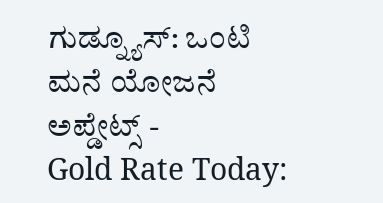ಗುಡ್ನ್ಯೂಸ್: ಒಂಟಿ ಮನೆ ಯೋಜನೆ ಅಪ್ಡೇಟ್ಸ್ -
Gold Rate Today: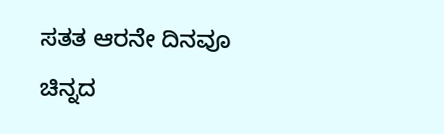ಸತತ ಆರನೇ ದಿನವೂ ಚಿನ್ನದ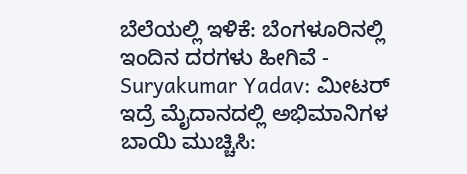ಬೆಲೆಯಲ್ಲಿ ಇಳಿಕೆ: ಬೆಂಗಳೂರಿನಲ್ಲಿ ಇಂದಿನ ದರಗಳು ಹೀಗಿವೆ -
Suryakumar Yadav: ಮೀಟರ್ ಇದ್ರೆ ಮೈದಾನದಲ್ಲಿ ಅಭಿಮಾನಿಗಳ ಬಾಯಿ ಮುಚ್ಚಿಸಿ: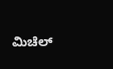ಮಿಚೆಲ್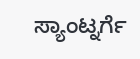ಸ್ಯಾಂಟ್ನರ್ಗೆ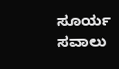ಸೂರ್ಯ ಸವಾಲು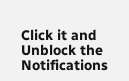Click it and Unblock the Notifications